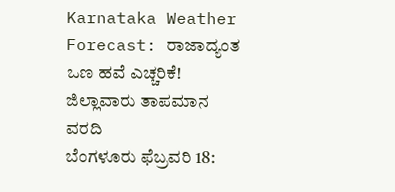Karnataka Weather Forecast: ರಾಜಾದ್ಯಂತ ಒಣ ಹವೆ ಎಚ್ಚರಿಕೆ! ಜಿಲ್ಲಾವಾರು ತಾಪಮಾನ ವರದಿ
ಬೆಂಗಳೂರು ಫೆಬ್ರವರಿ 18: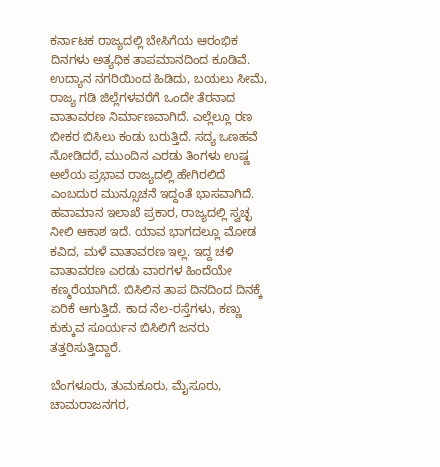ಕರ್ನಾಟಕ ರಾಜ್ಯದಲ್ಲಿ ಬೇಸಿಗೆಯ ಆರಂಭಿಕ ದಿನಗಳು ಅತ್ಯಧಿಕ ತಾಪಮಾನದಿಂದ ಕೂಡಿವೆ. ಉದ್ಯಾನ ನಗರಿಯಿಂದ ಹಿಡಿದು, ಬಯಲು ಸೀಮೆ, ರಾಜ್ಯ ಗಡಿ ಜಿಲ್ಲೆಗಳವರೆಗೆ ಒಂದೇ ತೆರನಾದ ವಾತಾವರಣ ನಿರ್ಮಾಣವಾಗಿದೆ. ಎಲ್ಲೆಲ್ಲೂ ರಣ ಬೀಕರ ಬಿಸಿಲು ಕಂಡು ಬರುತ್ತಿದೆ. ಸದ್ಯ ಒಣಹವೆ ನೋಡಿದರೆ, ಮುಂದಿನ ಎರಡು ತಿಂಗಳು ಉಷ್ಣ ಅಲೆಯ ಪ್ರಭಾವ ರಾಜ್ಯದಲ್ಲಿ ಹೇಗಿರಲಿದೆ ಎಂಬದುರ ಮುನ್ಸೂಚನೆ ಇದ್ದಂತೆ ಭಾಸವಾಗಿದೆ.
ಹವಾಮಾನ ಇಲಾಖೆ ಪ್ರಕಾರ, ರಾಜ್ಯದಲ್ಲಿ ಸ್ವಚ್ಛ ನೀಲಿ ಆಕಾಶ ಇದೆ. ಯಾವ ಭಾಗದಲ್ಲೂ ಮೋಡ ಕವಿದ, ಮಳೆ ವಾತಾವರಣ ಇಲ್ಲ. ಇದ್ದ ಚಳಿ ವಾತಾವರಣ ಎರಡು ವಾರಗಳ ಹಿಂದೆಯೇ ಕಣ್ಮರೆಯಾಗಿದೆ. ಬಿಸಿಲಿನ ತಾಪ ದಿನದಿಂದ ದಿನಕ್ಕೆ ಏರಿಕೆ ಆಗುತ್ತಿದೆ. ಕಾದ ನೆಲ-ರಸ್ತೆಗಳು, ಕಣ್ಣು ಕುಕ್ಕುವ ಸೂರ್ಯನ ಬಿಸಿಲಿಗೆ ಜನರು ತತ್ತರಿಸುತ್ತಿದ್ದಾರೆ.

ಬೆಂಗಳೂರು, ತುಮಕೂರು, ಮೈಸೂರು, ಚಾಮರಾಜನಗರ,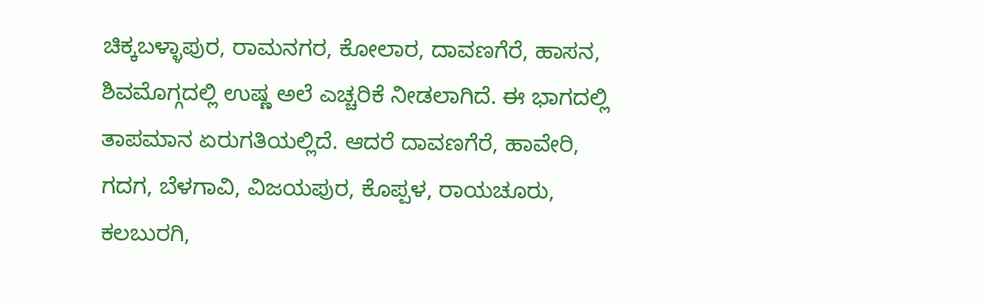ಚಿಕ್ಕಬಳ್ಳಾಪುರ, ರಾಮನಗರ, ಕೋಲಾರ, ದಾವಣಗೆರೆ, ಹಾಸನ, ಶಿವಮೊಗ್ಗದಲ್ಲಿ ಉಷ್ಣ ಅಲೆ ಎಚ್ಚರಿಕೆ ನೀಡಲಾಗಿದೆ. ಈ ಭಾಗದಲ್ಲಿ ತಾಪಮಾನ ಏರುಗತಿಯಲ್ಲಿದೆ. ಆದರೆ ದಾವಣಗೆರೆ, ಹಾವೇರಿ, ಗದಗ, ಬೆಳಗಾವಿ, ವಿಜಯಪುರ, ಕೊಪ್ಪಳ, ರಾಯಚೂರು, ಕಲಬುರಗಿ,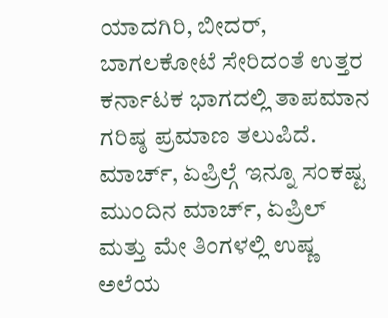ಯಾದಗಿರಿ, ಬೀದರ್, ಬಾಗಲಕೋಟೆ ಸೇರಿದಂತೆ ಉತ್ತರ ಕರ್ನಾಟಕ ಭಾಗದಲ್ಲಿ ತಾಪಮಾನ ಗರಿಷ್ಠ ಪ್ರಮಾಣ ತಲುಪಿದೆ.
ಮಾರ್ಚ್, ಏಪ್ರಿಲ್ಗೆ ಇನ್ನೂ ಸಂಕಷ್ಟ
ಮುಂದಿನ ಮಾರ್ಚ್, ಏಪ್ರಿಲ್ ಮತ್ತು ಮೇ ತಿಂಗಳಲ್ಲಿ ಉಷ್ಣ ಅಲೆಯ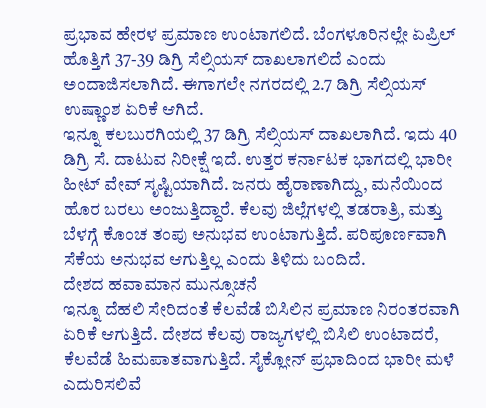ಪ್ರಭಾವ ಹೇರಳ ಪ್ರಮಾಣ ಉಂಟಾಗಲಿದೆ. ಬೆಂಗಳೂರಿನಲ್ಲೇ ಏಪ್ರಿಲ್ ಹೊತ್ತಿಗೆ 37-39 ಡಿಗ್ರಿ ಸೆಲ್ಸಿಯಸ್ ದಾಖಲಾಗಲಿದೆ ಎಂದು ಅಂದಾಜಿಸಲಾಗಿದೆ. ಈಗಾಗಲೇ ನಗರದಲ್ಲಿ 2.7 ಡಿಗ್ರಿ ಸೆಲ್ಸಿಯಸ್ ಉಷ್ಣಾಂಶ ಏರಿಕೆ ಆಗಿದೆ.
ಇನ್ನೂ ಕಲಬುರಗಿಯಲ್ಲಿ 37 ಡಿಗ್ರಿ ಸೆಲ್ಸಿಯಸ್ ದಾಖಲಾಗಿದೆ. ಇದು 40 ಡಿಗ್ರಿ ಸೆ. ದಾಟುವ ನಿರೀಕ್ಷೆ ಇದೆ. ಉತ್ತರ ಕರ್ನಾಟಕ ಭಾಗದಲ್ಲಿ ಭಾರೀ ಹೀಟ್ ವೇವ್ ಸೃಷ್ಟಿಯಾಗಿದೆ. ಜನರು ಹೈರಾಣಾಗಿದ್ದು, ಮನೆಯಿಂದ ಹೊರ ಬರಲು ಅಂಜುತ್ತಿದ್ದಾರೆ. ಕೆಲವು ಜಿಲ್ಲೆಗಳಲ್ಲಿ ತಡರಾತ್ರಿ, ಮತ್ತು ಬೆಳಗ್ಗೆ ಕೊಂಚ ತಂಪು ಅನುಭವ ಉಂಟಾಗುತ್ತಿದೆ. ಪರಿಪೂರ್ಣವಾಗಿ ಸೆಕೆಯ ಅನುಭವ ಆಗುತ್ತಿಲ್ಲ ಎಂದು ತಿಳಿದು ಬಂದಿದೆ.
ದೇಶದ ಹವಾಮಾನ ಮುನ್ಸೂಚನೆ
ಇನ್ನೂ ದೆಹಲಿ ಸೇರಿದಂತೆ ಕೆಲವೆಡೆ ಬಿಸಿಲಿನ ಪ್ರಮಾಣ ನಿರಂತರವಾಗಿ ಏರಿಕೆ ಆಗುತ್ತಿದೆ. ದೇಶದ ಕೆಲವು ರಾಜ್ಯಗಳಲ್ಲಿ ಬಿಸಿಲಿ ಉಂಟಾದರೆ, ಕೆಲವೆಡೆ ಹಿಮಪಾತವಾಗುತ್ತಿದೆ. ಸೈಕ್ಲೋನ್ ಪ್ರಭಾದಿಂದ ಭಾರೀ ಮಳೆ ಎದುರಿಸಲಿವೆ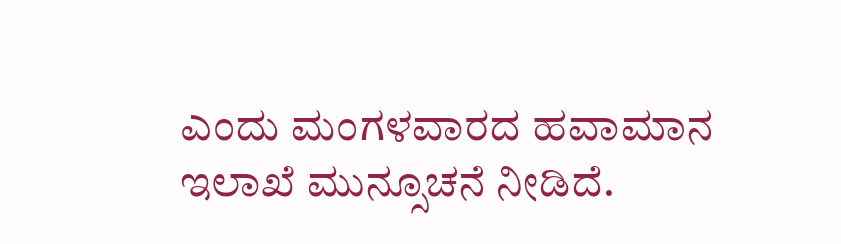ಎಂದು ಮಂಗಳವಾರದ ಹವಾಮಾನ ಇಲಾಖೆ ಮುನ್ಸೂಚನೆ ನೀಡಿದೆ.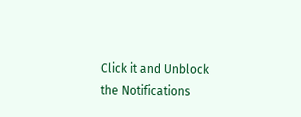Click it and Unblock the Notifications